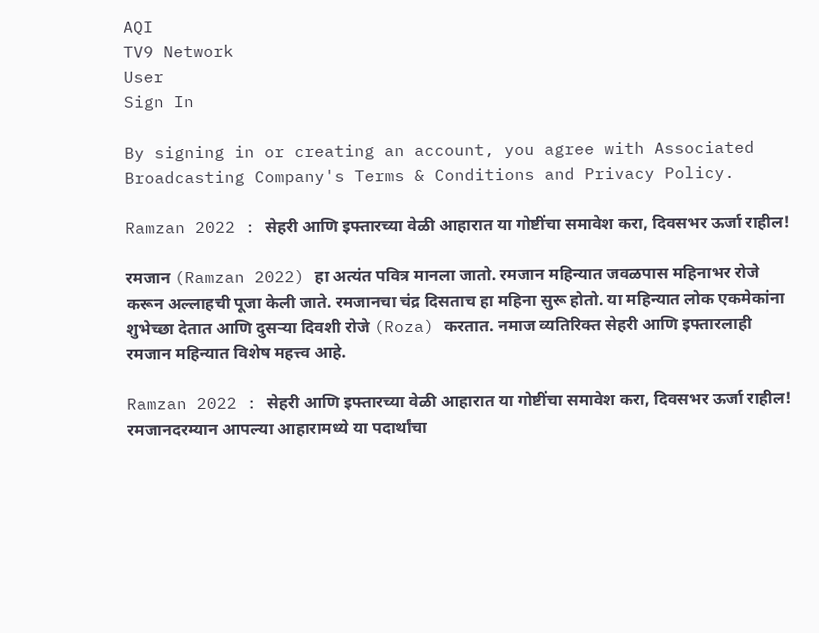AQI
TV9 Network
User
Sign In

By signing in or creating an account, you agree with Associated Broadcasting Company's Terms & Conditions and Privacy Policy.

Ramzan 2022 : सेहरी आणि इफ्तारच्या वेळी आहारात या गोष्टींचा समावेश करा, दिवसभर ऊर्जा राहील!

रमजान (Ramzan 2022) हा अत्यंत पवित्र मानला जातो. रमजान महिन्यात जवळपास महिनाभर रोजे करून अल्लाहची पूजा केली जाते. रमजानचा चंद्र दिसताच हा महिना सुरू होतो. या महिन्यात लोक एकमेकांना शुभेच्छा देतात आणि दुसऱ्या दिवशी रोजे (Roza) करतात. नमाज व्यतिरिक्त सेहरी आणि इफ्तारलाही रमजान महिन्यात विशेष महत्त्व आहे.

Ramzan 2022 : सेहरी आणि इफ्तारच्या वेळी आहारात या गोष्टींचा समावेश करा, दिवसभर ऊर्जा राहील!
रमजानदरम्यान आपल्या आहारामध्ये या पदार्थांचा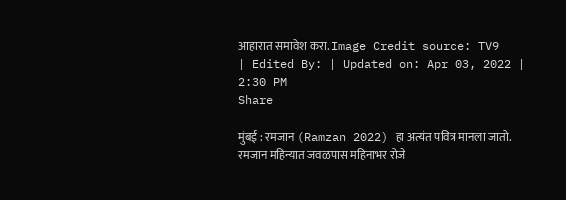आहारात समावेश करा. Image Credit source: TV9
| Edited By: | Updated on: Apr 03, 2022 | 2:30 PM
Share

मुंबई : रमजान (Ramzan 2022) हा अत्यंत पवित्र मानला जातो. रमजान महिन्यात जवळपास महिनाभर रोजे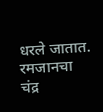धरले जातात. रमजानचा चंद्र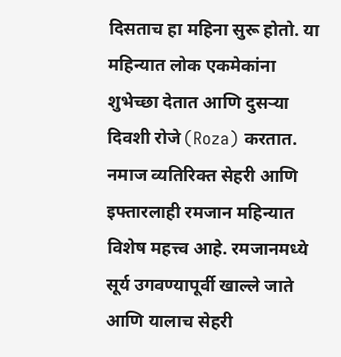दिसताच हा महिना सुरू होतो. या महिन्यात लोक एकमेकांना शुभेच्छा देतात आणि दुसऱ्या दिवशी रोजे (Roza) करतात. नमाज व्यतिरिक्त सेहरी आणि इफ्तारलाही रमजान महिन्यात विशेष महत्त्व आहे. रमजानमध्ये सूर्य उगवण्यापूर्वी खाल्ले जाते आणि यालाच सेहरी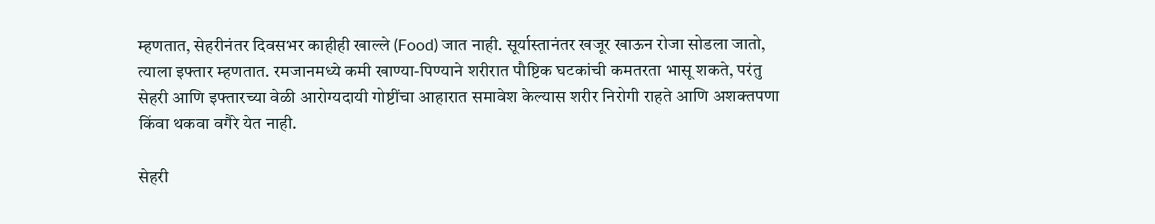म्हणतात, सेहरीनंतर दिवसभर काहीही खाल्ले (Food) जात नाही. सूर्यास्तानंतर खजूर खाऊन रोजा सोडला जातो, त्याला इफ्तार म्हणतात. रमजानमध्ये कमी खाण्या-पिण्याने शरीरात पौष्टिक घटकांची कमतरता भासू शकते, परंतु सेहरी आणि इफ्तारच्या वेळी आरोग्यदायी गोष्टींचा आहारात समावेश केल्यास शरीर निरोगी राहते आणि अशक्तपणा किंवा थकवा वगैरे येत नाही.

सेहरी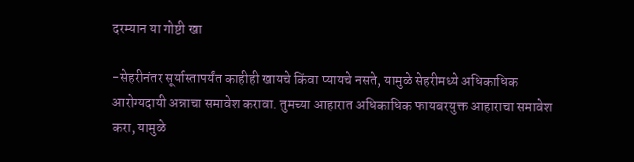दरम्यान या गोष्टी खा

-सेहरीनंतर सूर्यास्तापर्यंत काहीही खायचे किंवा प्यायचे नसते, यामुळे सेहरीमध्ये अधिकाधिक आरोग्यदायी अन्नाचा समावेश करावा. तुमच्या आहारात अधिकाधिक फायबरयुक्त आहाराचा समावेश करा, यामुळे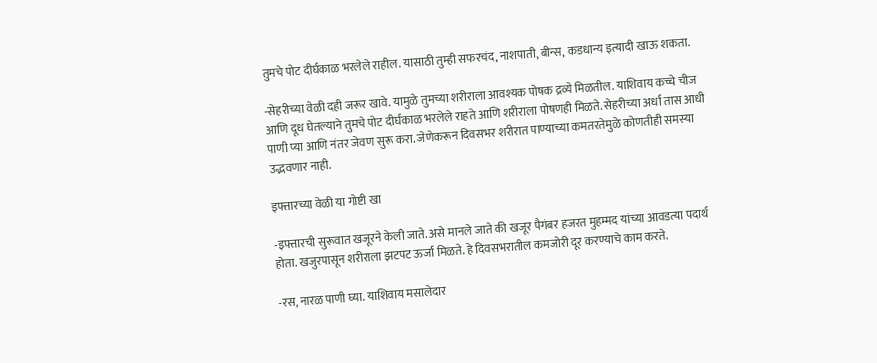तुमचे पोट दीर्घकाळ भरलेले राहील. यासाठी तुम्ही सफरचंद, नाशपाती, बीन्स, कडधान्य इत्यादी खाऊ शकता.

-सेहरीच्या वेळी दही जरूर खावे. यामुळे तुमच्या शरीराला आवश्यक पोषक द्रव्ये मिळतील. याशिवाय कच्चे चीज आणि दूध घेतल्याने तुमचे पोट दीर्घकाळ भरलेले राहते आणि शरीराला पोषणही मिळते. सेहरीच्या अर्धा तास आधी पाणी प्या आणि नंतर जेवण सुरू करा. जेणेकरून दिवसभर शरीरात पाण्याच्या कमतरतेमुळे कोणतीही समस्या उद्भवणार नाही.

इफ्तारच्या वेळी या गोष्टी खा

-इफ्तारची सुरूवात खजूरने केली जाते. असे मानले जाते की खजूर पैगंबर हजरत मुहम्मद यांच्या आवडत्या पदार्थ होता. खजुरपासून शरीराला झटपट ऊर्जा मिळते. हे दिवसभरातील कमजोरी दूर करण्याचे काम करते.

-रस, नारळ पाणी घ्या. याशिवाय मसालेदार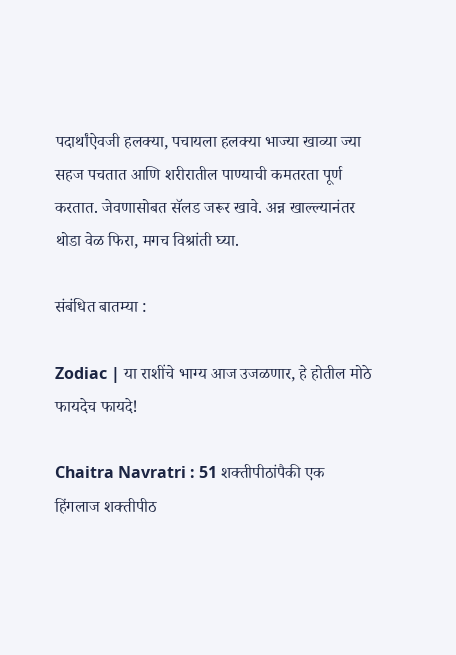पदार्थांऐवजी हलक्या, पचायला हलक्या भाज्या खाव्या ज्या सहज पचतात आणि शरीरातील पाण्याची कमतरता पूर्ण करतात. जेवणासोबत सॅलड जरूर खावे. अन्न खाल्ल्यानंतर थोडा वेळ फिरा, मगच विश्रांती घ्या.

संबंधित बातम्या :

Zodiac | या राशींचे भाग्य आज उजळणार, हे होतील मोठे फायदेच फायदे!

Chaitra Navratri : 51 शक्तीपीठांपैकी एक हिंगलाज शक्तीपीठ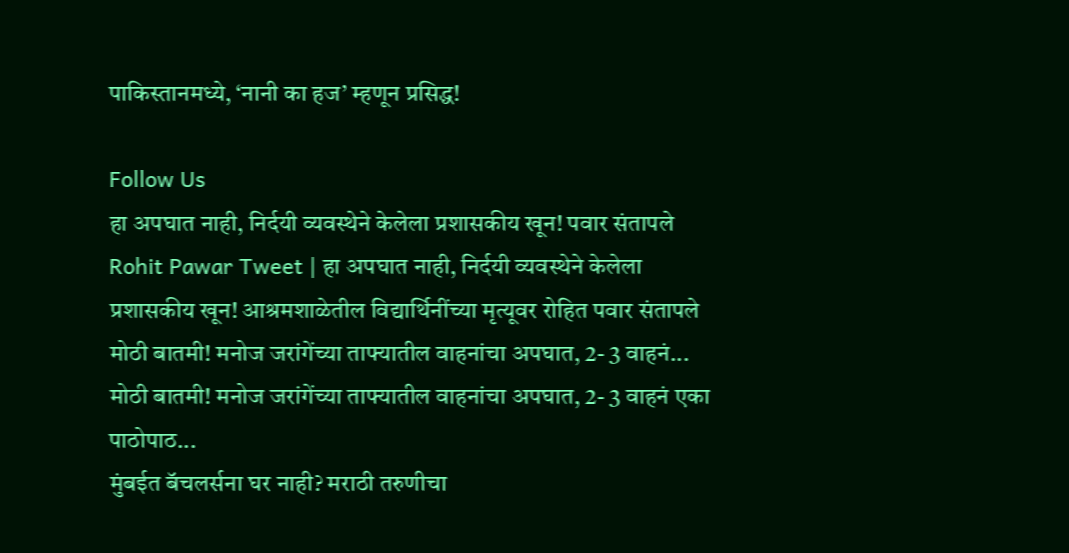पाकिस्तानमध्ये, ‘नानी का हज’ म्हणून प्रसिद्ध!

Follow Us
हा अपघात नाही, निर्दयी व्यवस्थेने केलेला प्रशासकीय खून! पवार संतापले
Rohit Pawar Tweet | हा अपघात नाही, निर्दयी व्यवस्थेने केलेला प्रशासकीय खून! आश्रमशाळेतील विद्यार्थिनींच्या मृत्यूवर रोहित पवार संतापले
मोठी बातमी! मनोज जरांगेंच्या ताफ्यातील वाहनांचा अपघात, 2- 3 वाहनं...
मोठी बातमी! मनोज जरांगेंच्या ताफ्यातील वाहनांचा अपघात, 2- 3 वाहनं एका पाठोपाठ...
मुंबईत बॅचलर्सना घर नाही? मराठी तरुणीचा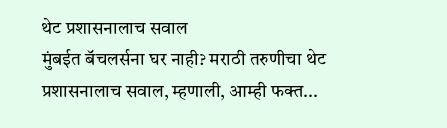थेट प्रशासनालाच सवाल
मुंबईत बॅचलर्सना घर नाही? मराठी तरुणीचा थेट प्रशासनालाच सवाल, म्हणाली, आम्ही फक्त...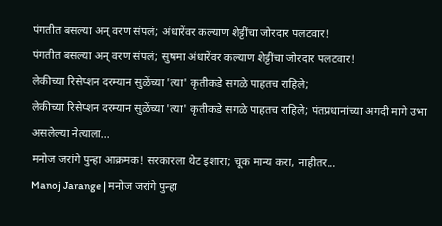पंगतीत बसल्या अन् वरण संपलं; अंधारेंवर कल्याण शेट्टींचा जोरदार पलटवार!
पंगतीत बसल्या अन् वरण संपलं; सुषमा अंधारेंवर कल्याण शेट्टींचा जोरदार पलटवार!
लेकीच्या रिसेप्शन दरम्यान सुळेंच्या 'त्या' कृतीकडे सगळे पाहतच राहिले;
लेकीच्या रिसेप्शन दरम्यान सुळेंच्या 'त्या' कृतीकडे सगळे पाहतच राहिले; पंतप्रधानांच्या अगदी मागे उभा असलेल्या नेत्याला...
मनोज जरांगे पुन्हा आक्रमक! सरकारला थेट इशारा; चूक मान्य करा, नाहीतर...
Manoj Jarange | मनोज जरांगे पुन्हा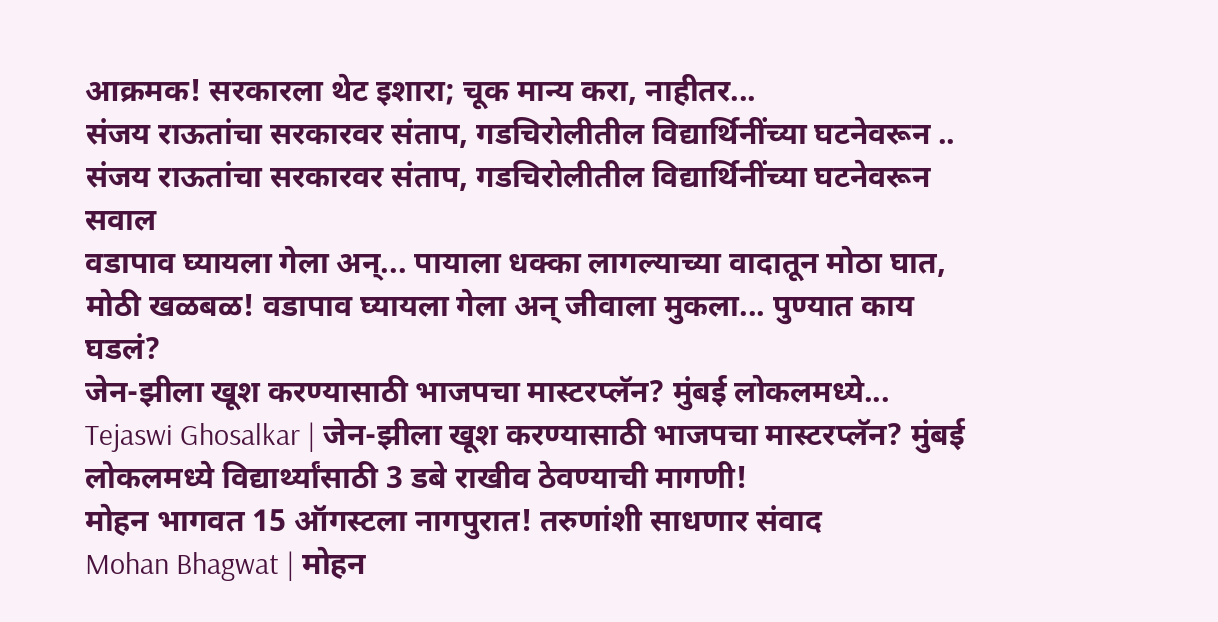आक्रमक! सरकारला थेट इशारा; चूक मान्य करा, नाहीतर...
संजय राऊतांचा सरकारवर संताप, गडचिरोलीतील विद्यार्थिनींच्या घटनेवरून ..
संजय राऊतांचा सरकारवर संताप, गडचिरोलीतील विद्यार्थिनींच्या घटनेवरून सवाल
वडापाव घ्यायला गेला अन्... पायाला धक्का लागल्याच्या वादातून मोठा घात,
मोठी खळबळ! वडापाव घ्यायला गेला अन् जीवाला मुकला... पुण्यात काय घडलं?
जेन-झीला खूश करण्यासाठी भाजपचा मास्टरप्लॅन? मुंबई लोकलमध्ये...
Tejaswi Ghosalkar | जेन-झीला खूश करण्यासाठी भाजपचा मास्टरप्लॅन? मुंबई लोकलमध्ये विद्यार्थ्यांसाठी 3 डबे राखीव ठेवण्याची मागणी!
मोहन भागवत 15 ऑगस्टला नागपुरात! तरुणांशी साधणार संवाद
Mohan Bhagwat | मोहन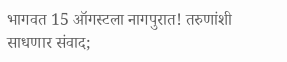भागवत 15 ऑगस्टला नागपुरात! तरुणांशी साधणार संवाद;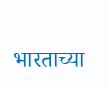भारताच्या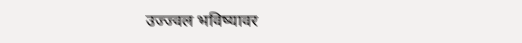उज्ज्वल भविष्यावर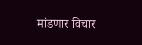मांडणार विचार